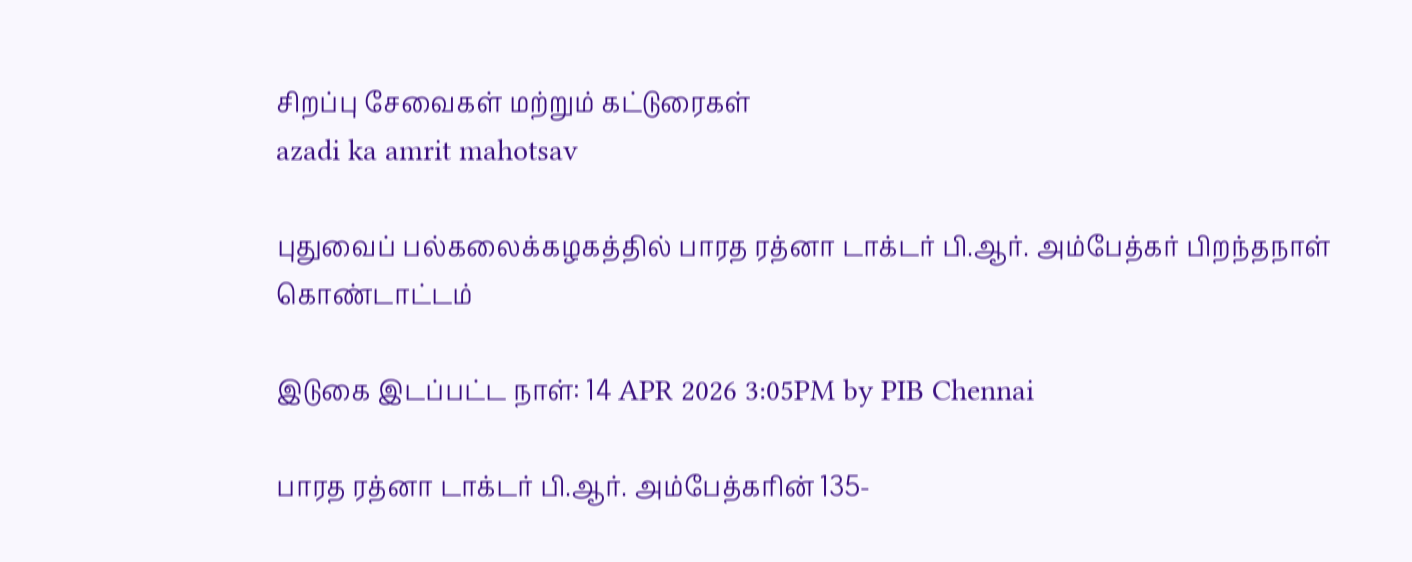சிறப்பு சேவைகள் மற்றும் கட்டுரைகள்
azadi ka amrit mahotsav

புதுவைப் பல்கலைக்கழகத்தில் பாரத ரத்னா டாக்டர் பி.ஆர். அம்பேத்கர் பிறந்தநாள் கொண்டாட்டம்

இடுகை இடப்பட்ட நாள்: 14 APR 2026 3:05PM by PIB Chennai

பாரத ரத்னா டாக்டர் பி.ஆர். அம்பேத்கரின் 135-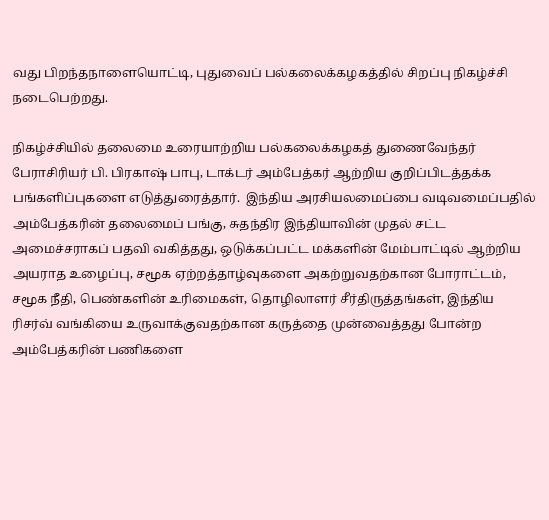வது பிறந்தநாளையொட்டி, புதுவைப் பல்கலைக்கழகத்தில் சிறப்பு நிகழ்ச்சி நடைபெற்றது.

நிகழ்ச்சியில் தலைமை உரையாற்றிய பல்கலைக்கழகத் துணைவேந்தர் பேராசிரியர் பி. பிரகாஷ் பாபு, டாக்டர் அம்பேத்கர் ஆற்றிய குறிப்பிடத்தக்க பங்களிப்புகளை எடுத்துரைத்தார்.  இந்திய அரசியலமைப்பை வடிவமைப்பதில் அம்பேத்கரின் தலைமைப் பங்கு, சுதந்திர இந்தியாவின் முதல் சட்ட அமைச்சராகப் பதவி வகித்தது, ஒடுக்கப்பட்ட மக்களின் மேம்பாட்டில் ஆற்றிய அயராத உழைப்பு, சமூக ஏற்றத்தாழ்வுகளை அகற்றுவதற்கான போராட்டம், சமூக நீதி, பெண்களின் உரிமைகள், தொழிலாளர் சீர்திருத்தங்கள், இந்திய ரிசர்வ் வங்கியை உருவாக்குவதற்கான கருத்தை முன்வைத்தது போன்ற அம்பேத்கரின் பணிகளை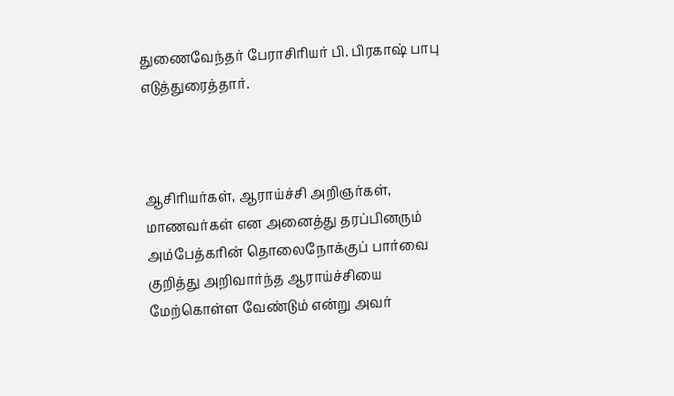துணைவேந்தர் பேராசிரியர் பி. பிரகாஷ் பாபு எடுத்துரைத்தார்.



ஆசிரியர்கள், ஆராய்ச்சி அறிஞர்கள், மாணவர்கள் என அனைத்து தரப்பினரும் அம்பேத்கரின் தொலைநோக்குப் பார்வை குறித்து அறிவார்ந்த ஆராய்ச்சியை மேற்கொள்ள வேண்டும் என்று அவர்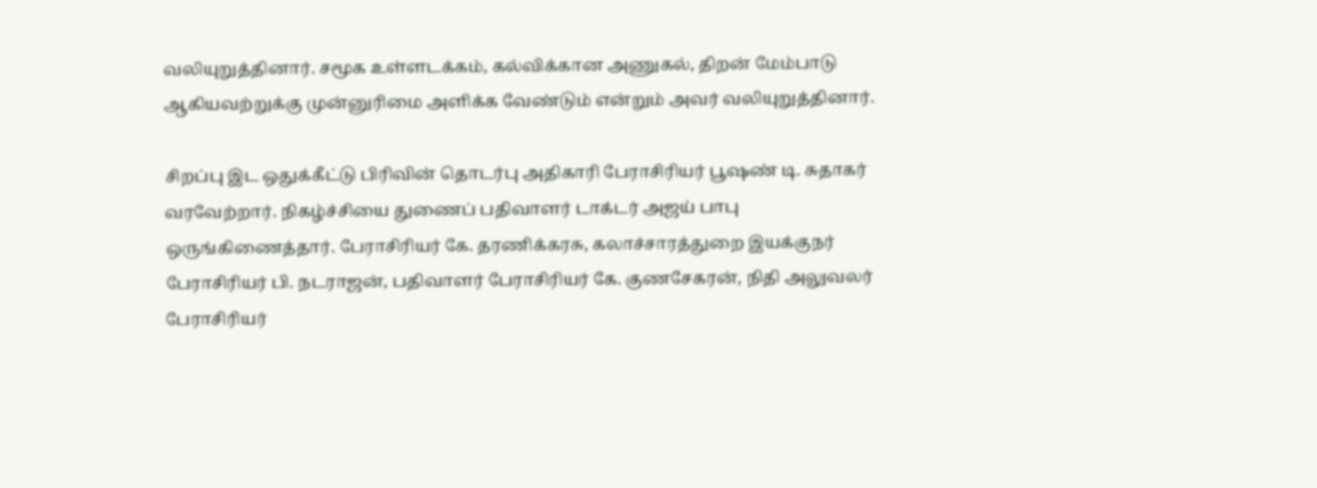வலியுறுத்தினார். சமூக உள்ளடக்கம், கல்விக்கான அணுகல், திறன் மேம்பாடு ஆகியவற்றுக்கு முன்னுரிமை அளிக்க வேண்டும் என்றும் அவர் வலியுறுத்தினார்.

சிறப்பு இட ஒதுக்கீட்டு பிரிவின் தொடர்பு அதிகாரி பேராசிரியர் பூஷண் டி. சுதாகர் வரவேற்றார். நிகழ்ச்சியை துணைப் பதிவாளர் டாக்டர் அஜய் பாபு ஒருங்கிணைத்தார். பேராசிரியர் கே. தரணிக்கரசு, கலாச்சாரத்துறை இயக்குநர் பேராசிரியர் பி. நடராஜன், பதிவாளர் பேராசிரியர் கே. குணசேகரன், நிதி அலுவலர் பேராசிரியர்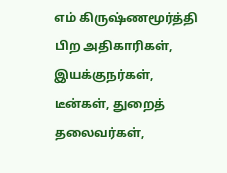எம் கிருஷ்ணமூர்த்தி பிற அதிகாரிகள், இயக்குநர்கள், டீன்கள், துறைத் தலைவர்கள்,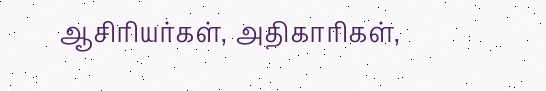ஆசிரியர்கள், அதிகாரிகள்,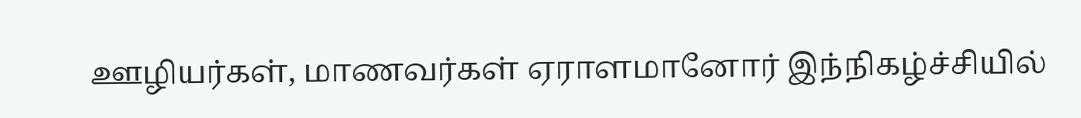ஊழியர்கள், மாணவர்கள் ஏராளமானோர் இந்நிகழ்ச்சியில்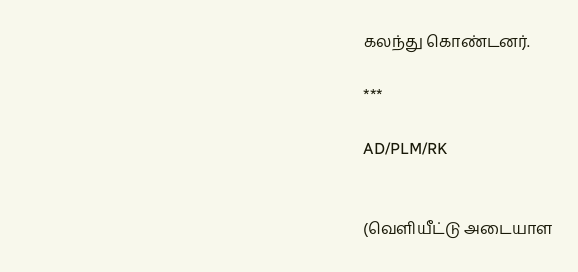கலந்து கொண்டனர்.

***

AD/PLM/RK


(வெளியீட்டு அடையாள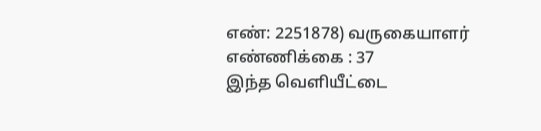எண்: 2251878) வருகையாளர் எண்ணிக்கை : 37
இந்த வெளியீட்டை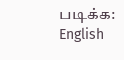படிக்க: English